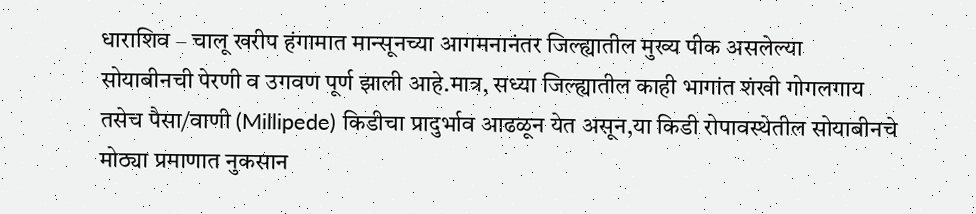धाराशिव – चालू खरीप हंगामात मान्सूनच्या आगमनानंतर जिल्ह्यातील मुख्य पीक असलेल्या सोयाबीनची पेरणी व उगवण पूर्ण झाली आहे.मात्र, सध्या जिल्ह्यातील काही भागांत शंखी गोगलगाय तसेच पैसा/वाणी (Millipede) किडीचा प्रादुर्भाव आढळून येत असून,या किडी रोपावस्थेतील सोयाबीनचे मोठ्या प्रमाणात नुकसान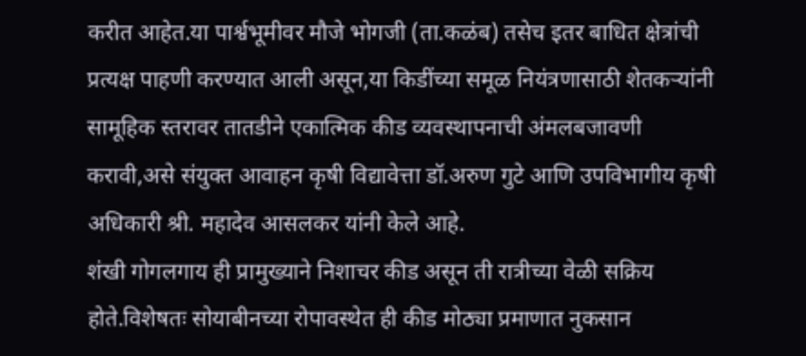करीत आहेत.या पार्श्वभूमीवर मौजे भोगजी (ता.कळंब) तसेच इतर बाधित क्षेत्रांची प्रत्यक्ष पाहणी करण्यात आली असून,या किडींच्या समूळ नियंत्रणासाठी शेतकऱ्यांनी सामूहिक स्तरावर तातडीने एकात्मिक कीड व्यवस्थापनाची अंमलबजावणी करावी,असे संयुक्त आवाहन कृषी विद्यावेत्ता डॉ.अरुण गुटे आणि उपविभागीय कृषी अधिकारी श्री. महादेव आसलकर यांनी केले आहे.
शंखी गोगलगाय ही प्रामुख्याने निशाचर कीड असून ती रात्रीच्या वेळी सक्रिय होते.विशेषतः सोयाबीनच्या रोपावस्थेत ही कीड मोठ्या प्रमाणात नुकसान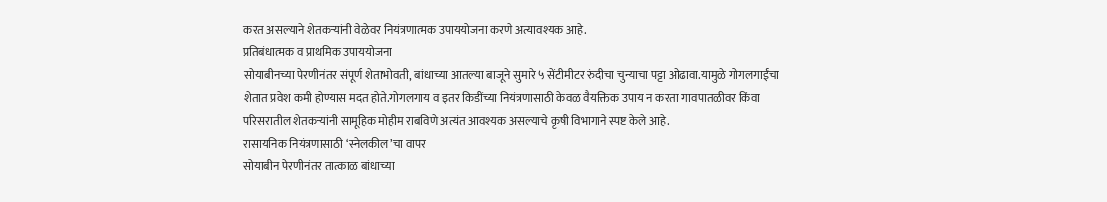करत असल्याने शेतकऱ्यांनी वेळेवर नियंत्रणात्मक उपाययोजना करणे अत्यावश्यक आहे.
प्रतिबंधात्मक व प्राथमिक उपाययोजना
सोयाबीनच्या पेरणीनंतर संपूर्ण शेताभोवती, बांधाच्या आतल्या बाजूने सुमारे ५ सेंटीमीटर रुंदीचा चुन्याचा पट्टा ओढावा.यामुळे गोगलगाईंचा शेतात प्रवेश कमी होण्यास मदत होते.गोगलगाय व इतर किडींच्या नियंत्रणासाठी केवळ वैयक्तिक उपाय न करता गावपातळीवर किंवा परिसरातील शेतकऱ्यांनी सामूहिक मोहीम राबविणे अत्यंत आवश्यक असल्याचे कृषी विभागाने स्पष्ट केले आहे.
रासायनिक नियंत्रणासाठी ‘स्नेलकील’चा वापर
सोयाबीन पेरणीनंतर तात्काळ बांधाच्या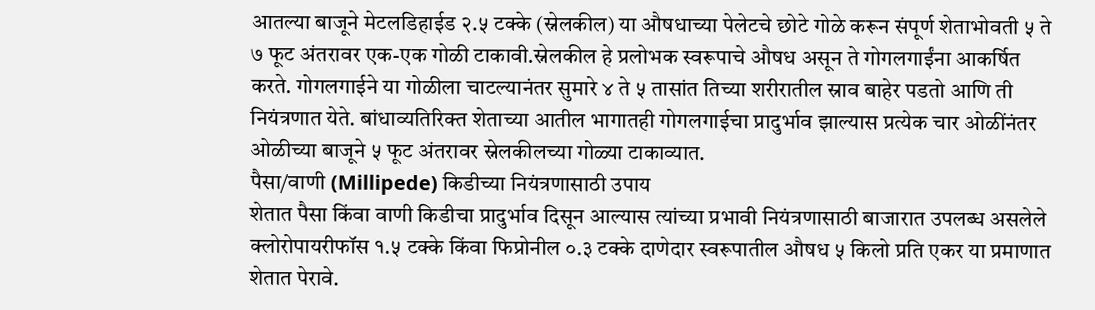आतल्या बाजूने मेटलडिहाईड २.५ टक्के (स्नेलकील) या औषधाच्या पेलेटचे छोटे गोळे करून संपूर्ण शेताभोवती ५ ते ७ फूट अंतरावर एक-एक गोळी टाकावी.स्नेलकील हे प्रलोभक स्वरूपाचे औषध असून ते गोगलगाईंना आकर्षित करते. गोगलगाईने या गोळीला चाटल्यानंतर सुमारे ४ ते ५ तासांत तिच्या शरीरातील स्राव बाहेर पडतो आणि ती नियंत्रणात येते. बांधाव्यतिरिक्त शेताच्या आतील भागातही गोगलगाईचा प्रादुर्भाव झाल्यास प्रत्येक चार ओळींनंतर ओळीच्या बाजूने ५ फूट अंतरावर स्नेलकीलच्या गोळ्या टाकाव्यात.
पैसा/वाणी (Millipede) किडीच्या नियंत्रणासाठी उपाय
शेतात पैसा किंवा वाणी किडीचा प्रादुर्भाव दिसून आल्यास त्यांच्या प्रभावी नियंत्रणासाठी बाजारात उपलब्ध असलेले क्लोरोपायरीफॉस १.५ टक्के किंवा फिप्रोनील ०.३ टक्के दाणेदार स्वरूपातील औषध ५ किलो प्रति एकर या प्रमाणात शेतात पेरावे.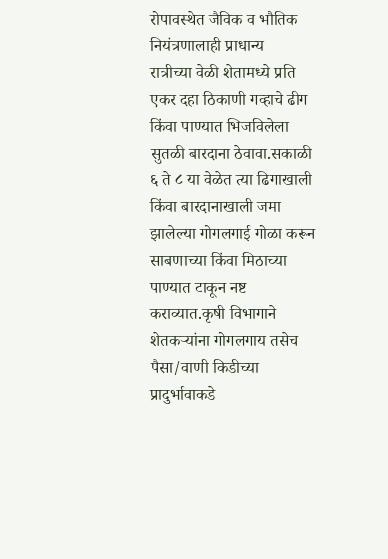रोपावस्थेत जैविक व भौतिक नियंत्रणालाही प्राधान्य
रात्रीच्या वेळी शेतामध्ये प्रति एकर दहा ठिकाणी गव्हाचे ढीग किंवा पाण्यात भिजविलेला सुतळी बारदाना ठेवावा.सकाळी ६ ते ८ या वेळेत त्या ढिगाखाली किंवा बारदानाखाली जमा झालेल्या गोगलगाई गोळा करून साबणाच्या किंवा मिठाच्या पाण्यात टाकून नष्ट कराव्यात.कृषी विभागाने शेतकऱ्यांना गोगलगाय तसेच पैसा/वाणी किडीच्या प्रादुर्भावाकडे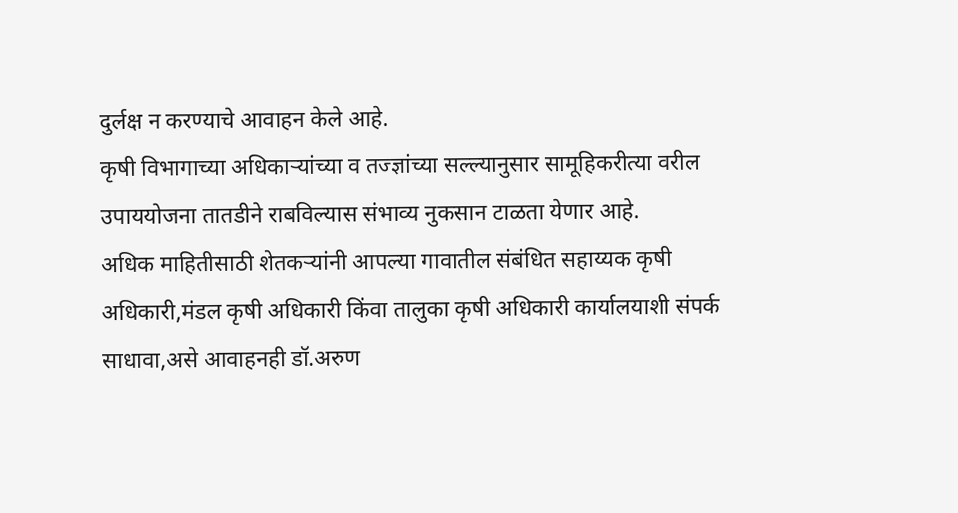दुर्लक्ष न करण्याचे आवाहन केले आहे.
कृषी विभागाच्या अधिकाऱ्यांच्या व तज्ज्ञांच्या सल्ल्यानुसार सामूहिकरीत्या वरील उपाययोजना तातडीने राबविल्यास संभाव्य नुकसान टाळता येणार आहे.
अधिक माहितीसाठी शेतकऱ्यांनी आपल्या गावातील संबंधित सहाय्यक कृषी अधिकारी,मंडल कृषी अधिकारी किंवा तालुका कृषी अधिकारी कार्यालयाशी संपर्क साधावा,असे आवाहनही डॉ.अरुण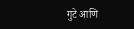गुटे आणि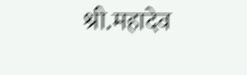श्री.महादेव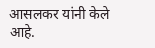आसलकर यांनी केले आहे.